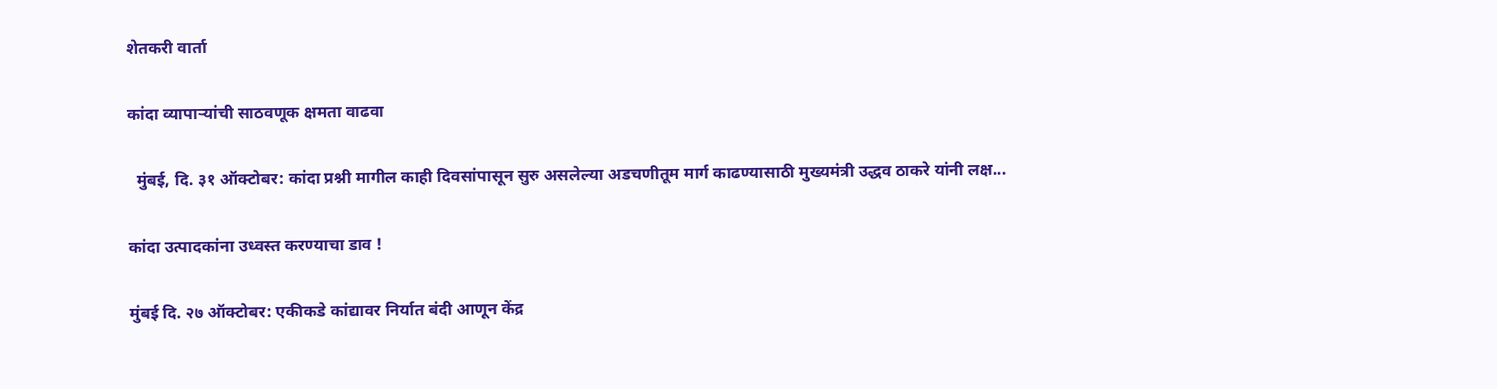शेतकरी वार्ता

कांदा व्यापाऱ्यांची साठवणूक क्षमता वाढवा

  मुंबई, दि. ३१ ऑक्टोबर: कांदा प्रश्नी मागील काही दिवसांपासून सुरु असलेल्या अडचणीतूम मार्ग काढण्यासाठी मुख्यमंत्री उद्धव ठाकरे यांनी लक्ष...

कांदा उत्पादकांना उध्वस्त करण्याचा डाव !

मुंबई दि. २७ ऑक्टोबर: एकीकडे कांद्यावर निर्यात बंदी आणून केंद्र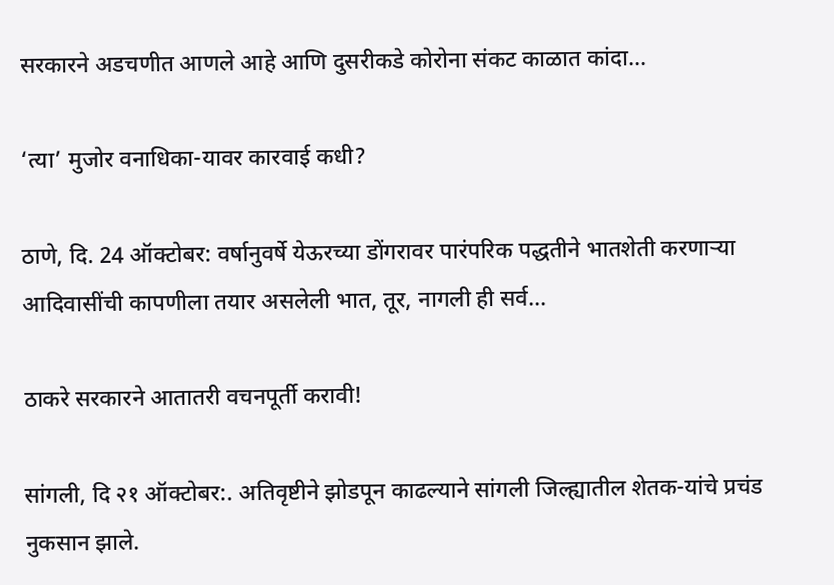सरकारने अडचणीत आणले आहे आणि दुसरीकडे कोरोना संकट काळात कांदा...

‘त्या’ मुजोर वनाधिका-यावर कारवाई कधी?

ठाणे, दि. 24 ऑक्टोबर: वर्षानुवर्षे येऊरच्या डोंगरावर पारंपरिक पद्धतीने भातशेती करणाऱ्या आदिवासींची कापणीला तयार असलेली भात, तूर, नागली ही सर्व...

ठाकरे सरकारने आतातरी वचनपूर्ती करावी!

सांगली, दि २१ ऑक्टोबर:. अतिवृष्टीने झोडपून काढल्याने सांगली जिल्ह्यातील शेतक-यांचे प्रचंड नुकसान झाले.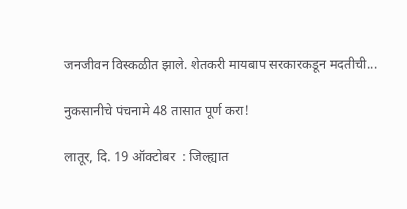जनजीवन विस्कळीत झाले. शेतकरी मायबाप सरकारकडून मदतीची...

नुकसानीचे पंचनामे 48 तासात पूर्ण करा!

लातूर, दि. 19 ऑक्टोबर  : जिल्ह्यात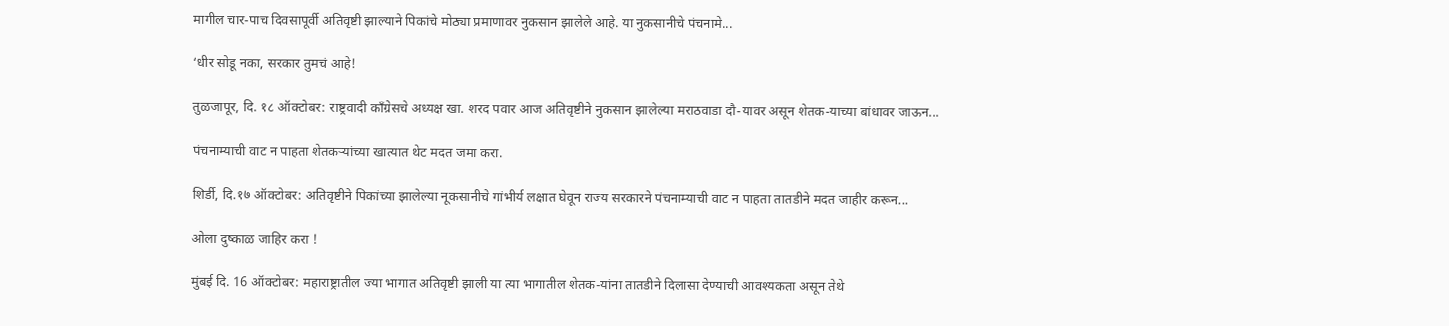मागील चार-पाच दिवसापूर्वी अतिवृष्टी झाल्याने पिकांचे मोठ्या प्रमाणावर नुकसान झालेले आहे. या नुकसानीचे पंचनामे...

‘धीर सोडू नका, सरकार तुमचं आहे!

तुळजापूर, दि. १८ ऑक्टोबर: राष्ट्रवादी काँग्रेसचे अध्यक्ष खा. शरद पवार आज अतिवृष्टीने नुकसान झालेल्या मराठवाडा दौ-यावर असून शेतक-याच्या बांधावर जाऊन...

पंचनाम्याची वाट न पाहता शेतकऱ्यांच्या खात्यात थेट मदत जमा करा.

शिर्डी, दि.१७ ऑक्टोबर: अतिवृष्टीने पिकांच्या झालेल्या नूकसानीचे गांभीर्य लक्षात घेवून राज्य सरकारने पंचनाम्याची वाट न पाहता तातडीने मदत जाहीर करून...

ओला दुष्काळ जाहिर करा !

मुंबई दि. 16 ऑक्टोबर: महाराष्ट्रातील ज्या भागात अतिवृष्टी झाली या त्या भागातील शेतक-यांना तातडीने दिलासा देण्याची आवश्यकता असून तेथे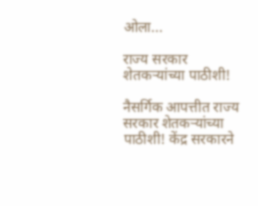ओला...

राज्य सरकार शेतकऱ्यांच्या पाठीशी!

नैसर्गिक आपत्तीत राज्य सरकार शेतकऱ्यांच्या पाठीशी! केंद्र सरकारने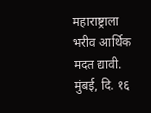महाराष्ट्राला भरीव आर्थिक मदत द्यावी. मुंबई, दि. १६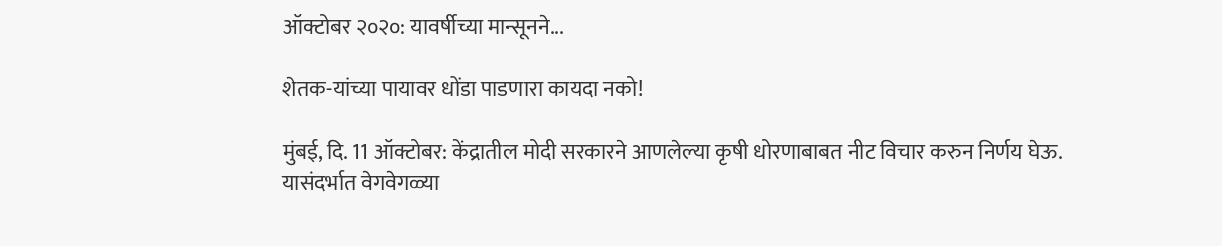ऑक्टोबर २०२०: यावर्षीच्या मान्सूनने...

शेतक-यांच्या पायावर धोंडा पाडणारा कायदा नको!

मुंबई, दि. 11 ऑक्टोबर: केंद्रातील मोदी सरकारने आणलेल्या कृषी धोरणाबाबत नीट विचार करुन निर्णय घेऊ. यासंदर्भात वेगवेगळ्या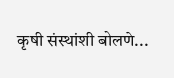कृषी संस्थांशी बोलणे...